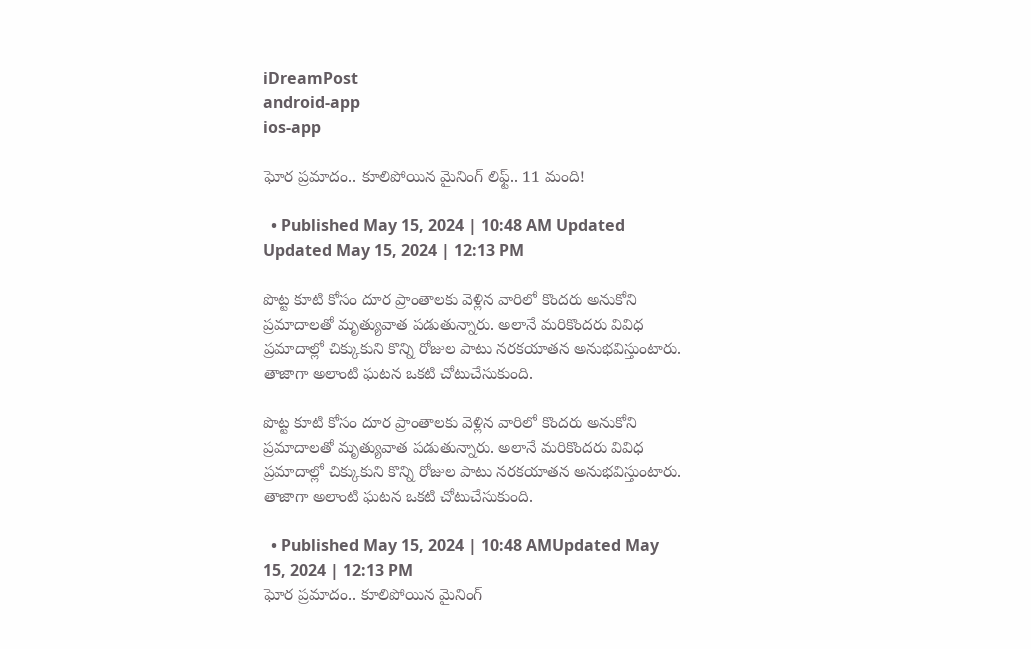iDreamPost
android-app
ios-app

ఘోర ప్రమాదం.. కూలిపోయిన మైనింగ్ లిఫ్ట్.. 11 మంది!

  • Published May 15, 2024 | 10:48 AM Updated Updated May 15, 2024 | 12:13 PM

పొట్ట కూటి కోసం దూర ప్రాంతాలకు వెళ్లిన వారిలో కొందరు అనుకోని ప్రమాదాలతో మృత్యువాత పడుతున్నారు. అలానే మరికొందరు వివిధ ప్రమాదాల్లో చిక్కుకుని కొన్ని రోజుల పాటు నరకయాతన అనుభవిస్తుంటారు. తాజాగా అలాంటి ఘటన ఒకటి చోటుచేసుకుంది.

పొట్ట కూటి కోసం దూర ప్రాంతాలకు వెళ్లిన వారిలో కొందరు అనుకోని ప్రమాదాలతో మృత్యువాత పడుతున్నారు. అలానే మరికొందరు వివిధ ప్రమాదాల్లో చిక్కుకుని కొన్ని రోజుల పాటు నరకయాతన అనుభవిస్తుంటారు. తాజాగా అలాంటి ఘటన ఒకటి చోటుచేసుకుంది.

  • Published May 15, 2024 | 10:48 AMUpdated May 15, 2024 | 12:13 PM
ఘోర ప్రమాదం.. కూలిపోయిన మైనింగ్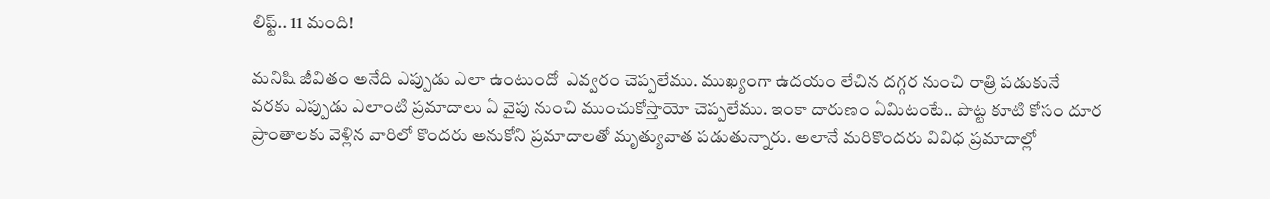లిఫ్ట్.. 11 మంది!

మనిషి జీవితం అనేది ఎప్పుడు ఎలా ఉంటుందో  ఎవ్వరం చెప్పలేము. ముఖ్యంగా ఉదయం లేచిన దగ్గర నుంచి రాత్రి పడుకునే వరకు ఎప్పుడు ఎలాంటి ప్రమాదాలు ఏ వైపు నుంచి ముంచుకోస్తాయో చెప్పలేము. ఇంకా దారుణం ఏమిటంటే.. పొట్ట కూటి కోసం దూర ప్రాంతాలకు వెళ్లిన వారిలో కొందరు అనుకోని ప్రమాదాలతో మృత్యువాత పడుతున్నారు. అలానే మరికొందరు వివిధ ప్రమాదాల్లో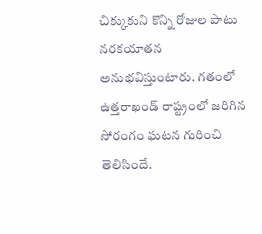చిక్కుకుని కొన్ని రోజుల పాటు నరకయాతన అనుభవిస్తుంటారు. గతంలో ఉత్తరాఖండ్ రాష్ట్రంలో జరిగిన సోరంగం ఘటన గురించి తెలిసిందే.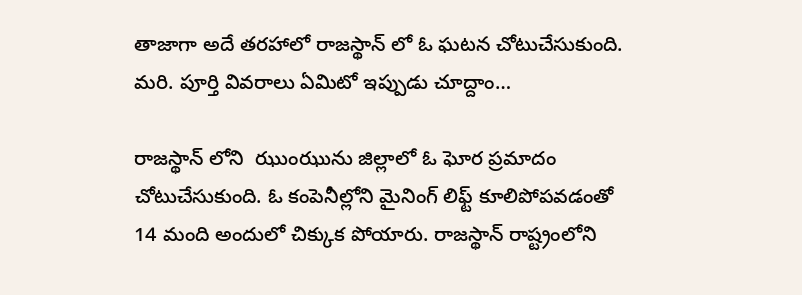తాజాగా అదే తరహాలో రాజస్థాన్ లో ఓ ఘటన చోటుచేసుకుంది. మరి. పూర్తి వివరాలు ఏమిటో ఇప్పుడు చూద్దాం…

రాజస్థాన్ లోని  ఝుంఝును జిల్లాలో ఓ ఘోర ప్రమాదం చోటుచేసుకుంది. ఓ కంపెనీల్లోని మైనింగ్ లిఫ్ట్ కూలిపోపవడంతో 14 మంది అందులో చిక్కుక పోయారు. రాజస్థాన్ రాష్ట్రంలోని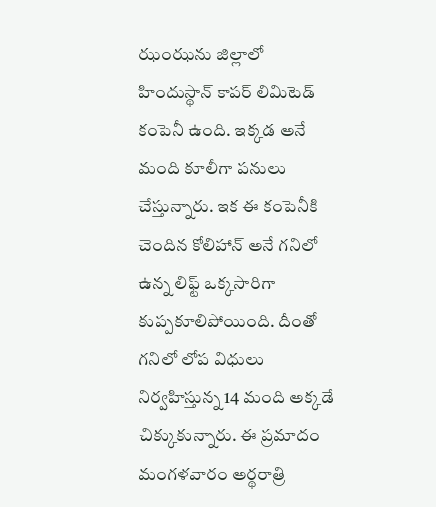ఝంఝను జిల్లాలో హిందుస్థాన్ కాపర్ లిమిటెడ్ కంపెనీ ఉంది. ఇక్కడ అనే మంది కూలీగా పనులు చేస్తున్నారు. ఇక ఈ కంపెనీకి చెందిన కోలిహాన్ అనే గనిలో ఉన్న లిఫ్ట్ ఒక్కసారిగా కుప్పకూలిపోయింది. దీంతో గనిలో లోప విధులు నిర్వహిస్తున్న 14 మంది అక్కడే చిక్కుకున్నారు. ఈ ప్రమాదం మంగళవారం అర్థరాత్రి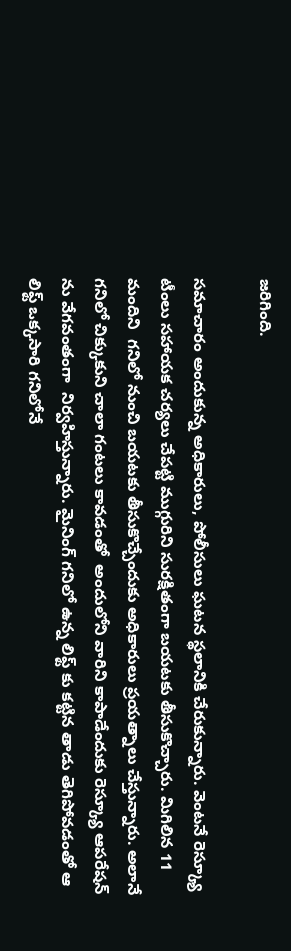జరిగింది.

సమాచారం అందుకున్న అధికారులు, పోలీసులు ఘటన స్థలానికి చేరుకున్నారు. వెంటనే రెస్క్యూ టీంలు సహాయక చర్యలు చేపట్టి ముగ్గురిని సురక్షితంగా బయటకు తీసుకొచ్చారు. మిగిలిన 11 మందిని  గనిలో నుంచి బయటకు తీసుకొచ్చేందుకు అధికారులు ప్రయత్నాలు చేస్తున్నారు. అలానే గనిలో చిక్కుకుని చాలా గంటలు కావడంతో  అందులోని వారిని కాపాడేందుకు రెస్క్యూ ఆపరేషన్‌ ను వేగవంతంగా  నిర్వహిస్తున్నారు. మైనింగ్ గనిలో ఉన్న లిఫ్ట్ కు కట్టిన తాడు తెగిపోవడంతో ఆ లిఫ్ట్ ఒక్కసారి గనిలోనే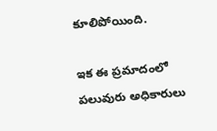కూలిపోయింది.

ఇక ఈ ప్రమాదంలో పలువురు అధికారులు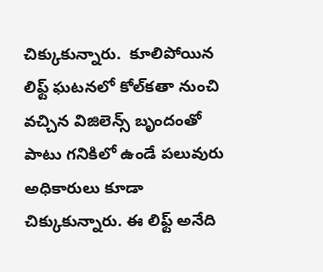చిక్కుకున్నారు.  కూలిపోయిన లిఫ్ట్ ఘటనలో కోల్‌కతా నుంచి వచ్చిన విజిలెన్స్ బృందంతో పాటు గనికిలో ఉండే పలువురు అధికారులు కూడా చిక్కుకున్నారు. ఈ లిఫ్ట్ అనేది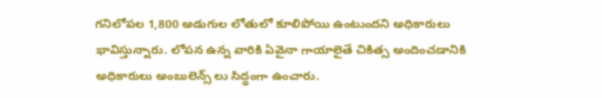గనిలోపల 1,800 అడుగుల లోతులో కూలిపోయి ఉంటుందని అధికారులు  భావిస్తున్నారు. లోపన ఉన్న వారికి ఏవైనా గాయాలైతే చికిత్స అందించడానికి అధికారులు అంబులెన్స్ లు సిద్ధంగా ఉంచారు.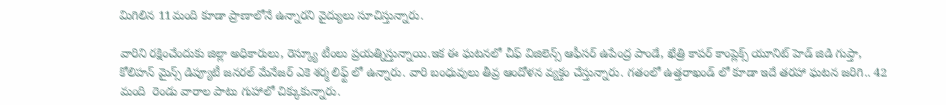మిగిలిన 11మంది కూడా ప్రాణాలోనే ఉన్నారని వైద్యులు సూచిస్తున్నారు.

వారిని రక్షించేందుకు జిల్లా అధికారులు, రెస్క్యూ టీంలు ప్రయత్నిస్తున్నాయి.ఇక ఈ ఘటనలో చీఫ్ విజిలెన్స్ ఆఫీసర్ ఉపేంద్ర పాండే, ఖేత్రి కాపర్ కాంప్లెక్స్ యూనిట్ హెడ్ జిడి గుప్తా, కోలిహన్ మైన్స్ డిప్యూటీ జనరల్ మేనేజర్ ఎకె శర్మ లిఫ్ట్ లో ఉన్నారు. వారి బంధువులు తీవ్ర ఆందోళన వ్యక్తం చేస్తున్నారు. గతంలో ఉత్తరాఖండ్ లో కూడా ఇదే తరహా ఘటన జరిగి.. 42 మంది  రెండు వారాల పాటు గుహాలో చిక్కుకున్నారు.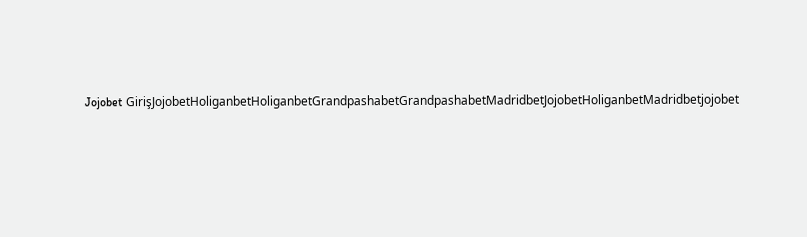Jojobet GirişJojobetHoliganbetHoliganbetGrandpashabetGrandpashabetMadridbetJojobetHoliganbetMadridbetjojobet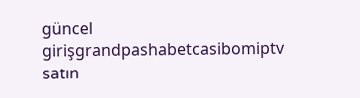güncel girişgrandpashabetcasibomiptv satın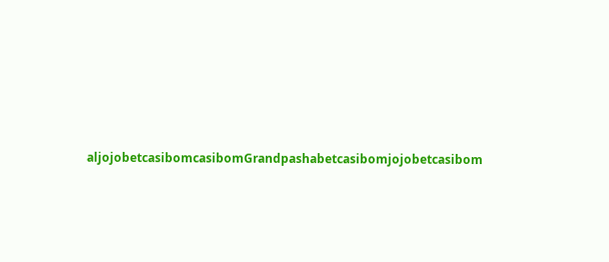aljojobetcasibomcasibomGrandpashabetcasibomjojobetcasibom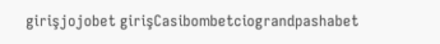girişjojobet girişCasibombetciograndpashabet